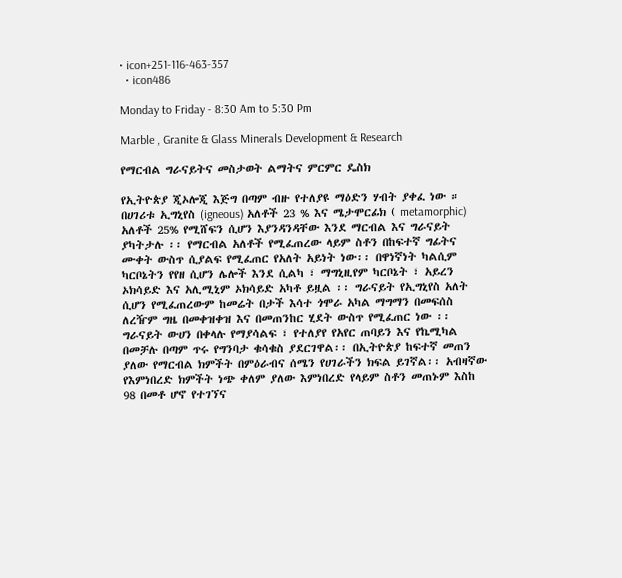• icon+251-116-463-357
  • icon486

Monday to Friday - 8:30 Am to 5:30 Pm

Marble , Granite & Glass Minerals Development & Research

የማርብል ግራናይትና መስታወት ልማትና ምርምር ዴስክ

የኢትዮጵያ ጂኦሎጂ እጅግ በጣም ብዙ የተለያዩ ማዕድን ሃብት ያቀፈ ነው ። በሀገሪቱ ኢግኒየስ (igneous) አለቶች 23 % እና ሜታሞርፊክ ( metamorphic) አለቶች 25% የሚሸፍን ሲሆን እያንዳንዳቸው እንደ ማርብል እና ግራናይት ያካትታሉ ፡፡ የማርብል አለቶች የሚፈጠረው ላይም ስቶን በከፍተኛ ግፊትና ሙቀት ውስጥ ሲያልፍ የሚፈጠር የአለት አይነት ነው፡፡ በዋነኛነት ካልሲም ካርቦኔትን የየዘ ሲሆን ሌሎች እንደ ሲልካ ፣ ማግኒዚየም ካርቦኔት ፣ አይረን ኦክሳይድ እና አሊሚኒም ኦክሳይድ አካቶ ይዟል ፡፡ ግራናይት የኢግኒየስ አለት ሲሆን የሚፈጠረውም ከመሬት በታች እሳተ ጎሞራ አካል ማግማን በመፍሰስ ለረዥም ግዜ በመቀዝቀዝ እና በመጠንከር ሂደት ውስጥ የሚፈጠር ነው ፡፡ ግራናይት ውሀን በቀላሉ የማያሳልፍ ፣ የተለያየ የአየር ጠባይን እና የኬሚካል በመቻሉ በጣም ጥሩ የግንባታ ቁሳቁስ ያደርገዋል፡፡ በኢትዮጵያ ከፍተኛ መጠን ያለው የማርብል ክምችት በምዕራብና ሰሜን የሀገራችን ክፍል ይገኛል፡፡ አብዛኛው የእምነበረድ ክምችት ነጭ ቀለም ያለው እምነበረድ የላይም ስቶን መጠኑም እስከ 98 በመቶ ሆኖ የተገኘና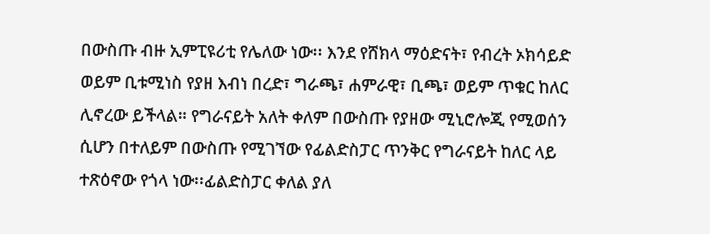በውስጡ ብዙ ኢምፒዩሪቲ የሌለው ነው፡፡ እንደ የሸክላ ማዕድናት፣ የብረት ኦክሳይድ ወይም ቢቱሚነስ የያዘ እብነ በረድ፣ ግራጫ፣ ሐምራዊ፣ ቢጫ፣ ወይም ጥቁር ከለር ሊኖረው ይችላል። የግራናይት አለት ቀለም በውስጡ የያዘው ሚኒሮሎጂ የሚወሰን ሲሆን በተለይም በውስጡ የሚገኘው የፊልድስፓር ጥንቅር የግራናይት ከለር ላይ ተጽዕኖው የጎላ ነው፡፡ፊልድስፓር ቀለል ያለ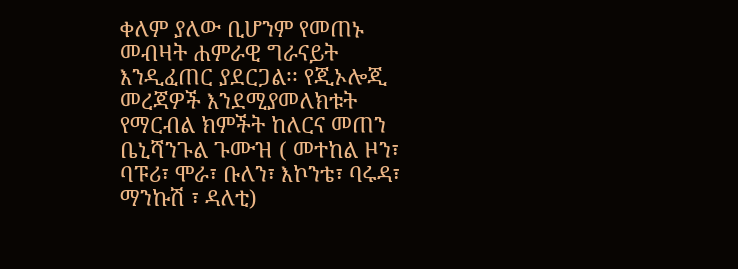ቀለም ያለው ቢሆንም የመጠኑ መብዛት ሐምራዊ ግራናይት እንዲፈጠር ያደርጋል፡፡ የጂኦሎጂ መረጃዎች እንደሚያመለክቱት የማርብል ክምችት ከለርና መጠን ቤኒሻንጉል ጉሙዝ ( መተከል ዞን፣ ባፑሪ፣ ሞራ፣ ቡለን፣ እኮንቴ፣ ባሩዳ፣ ማንኩሽ ፣ ዳለቲ)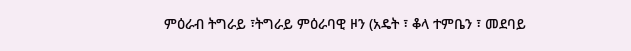ምዕራብ ትግራይ ፣ትግራይ ምዕራባዊ ዞን (አዴት ፣ ቆላ ተምቤን ፣ መደባይ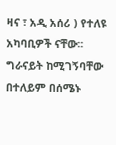ዛና ፣ አዲ አሰሪ ) የተለዩ አካባቢዎች ናቸው፡፡ ግራናይት ከሚገኝባቸው በተለይም በሰሜኑ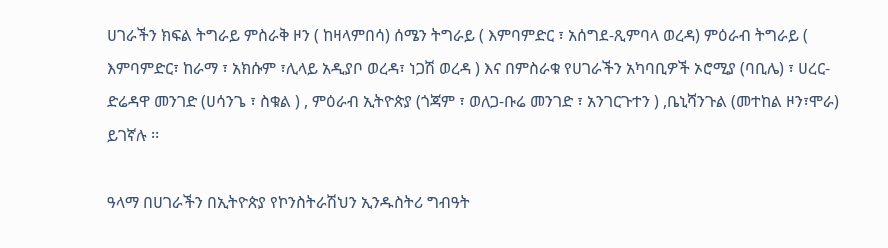ሀገራችን ክፍል ትግራይ ምስራቅ ዞን ( ከዛላምበሳ) ሰሜን ትግራይ ( እምባምድር ፣ አሰግደ-ጺምባላ ወረዳ) ምዕራብ ትግራይ ( እምባምድር፣ ከራማ ፣ አክሱም ፣ሊላይ አዲያቦ ወረዳ፣ ነጋሽ ወረዳ ) እና በምስራቁ የሀገራችን አካባቢዎች ኦሮሚያ (ባቢሌ) ፣ ሀረር-ድሬዳዋ መንገድ (ሀሳንጌ ፣ ስቁል ) , ምዕራብ ኢትዮጵያ (ጎጃም ፣ ወለጋ-ቡሬ መንገድ ፣ አንገርጉተን ) ,ቤኒሻንጉል (መተከል ዞን፣ሞራ) ይገኛሉ ፡፡

ዓላማ በሀገራችን በኢትዮጵያ የኮንስትራሽህን ኢንዱስትሪ ግብዓት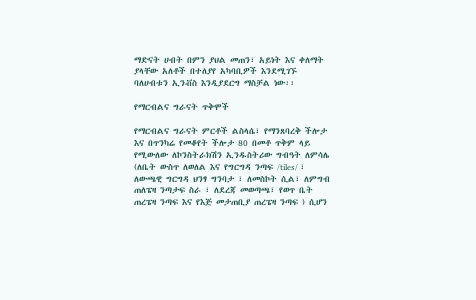ማድናት ሀብት በምን ያህል መጠን፣ አይነት እና ቀለማት ያላቸው አለቶች በተለያየ አካባቢዎች እንደሚገኙ ባለሀብቱን ኢንቭስ እንዲያደርግ ማስቻል ነው፡፡

የማርብልና ግራናት ጥቅሞች

የማርብልና ግራናት ምርቶች ልስላሴ፣ የማንጸባረቅ ችሎታ እና በጥንካሬ የመቆየት ችሎታ 80 በመቶ ጥቅም ላይ የሚውለው ለኮንስትራክሽን ኢንዱስትሪው ግብዓት ለምሳሌ (ለቤት ውስጥ ለወለል እና የግርግዳ ንጣፍ /tiles/ ፣ ለውጫዊ ግርግዳ ህንፃ ግንባታ ፣ ለመስኮት ሲል፣ ለምግብ ጠለፔዛ ንጣታፍ ስራ ፣ ለደረጃ መወጣጫ፣ የወጥ ቤት ጠረፔዛ ንጣፍ እና የእጅ መታጠቢያ ጠረፔዛ ንጣፍ ) ሲሆን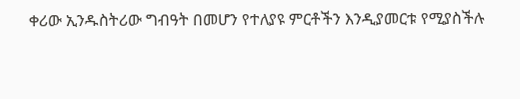ቀሪው ኢንዱስትሪው ግብዓት በመሆን የተለያዩ ምርቶችን እንዲያመርቱ የሚያስችሉ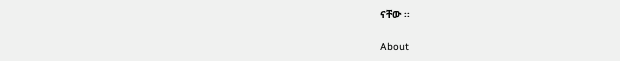ናቸው ፡፡

About